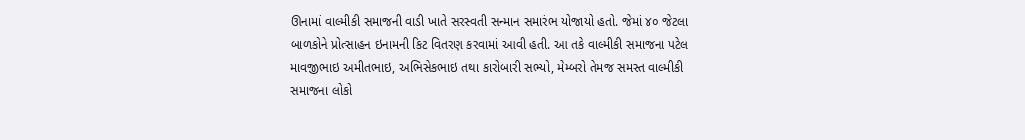ઊનામાં વાલ્મીકી સમાજની વાડી ખાતે સરસ્વતી સન્માન સમારંભ યોજાયો હતો. જેમાં ૪૦ જેટલા બાળકોને પ્રોત્સાહન ઇનામની કિટ વિતરણ કરવામાં આવી હતી. આ તકે વાલ્મીકી સમાજના પટેલ માવજીભાઇ અમીતભાઇ, અભિસેકભાઇ તથા કારોબારી સભ્યો, મેમ્બરો તેમજ સમસ્ત વાલ્મીકી સમાજના લોકો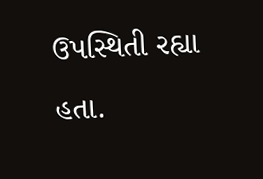ઉપસ્થિતી રહ્યા હતા.